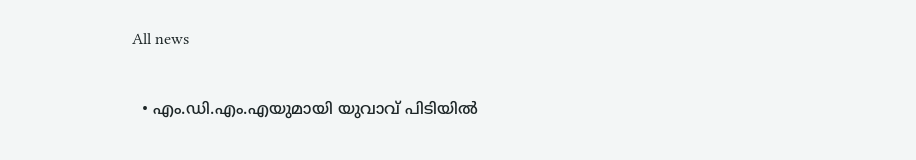All news

  • എം.ഡി.എം.എയുമായി യുവാവ് പിടിയിൽ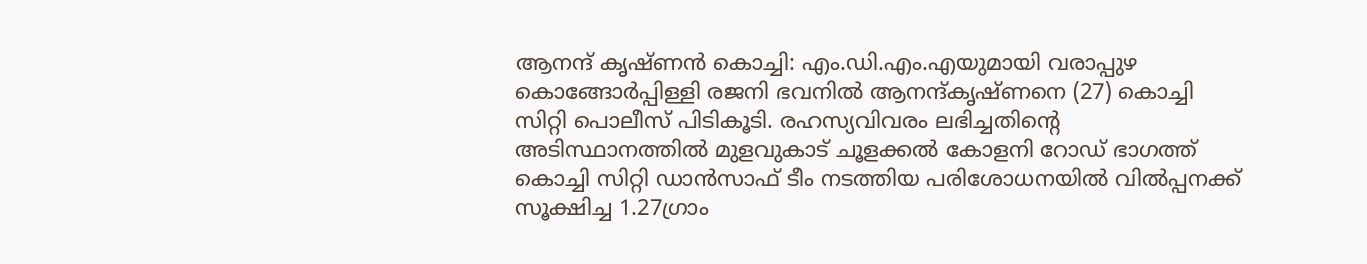ആനന്ദ് കൃഷ്ണൻ കൊച്ചി: എം.ഡി.എം.എയുമായി വരാപ്പുഴ കൊങ്ങോർപ്പിള്ളി രജനി ഭവനിൽ ആനന്ദ്കൃഷ്ണനെ (27) കൊച്ചി സിറ്റി പൊലീസ് പിടികൂടി. രഹസ്യവിവരം ലഭിച്ചതിന്‍റെ അടിസ്ഥാനത്തിൽ മുളവുകാട് ചൂളക്കൽ കോളനി റോഡ് ഭാഗത്ത് കൊച്ചി സിറ്റി ഡാൻസാഫ് ടീം നടത്തിയ പരിശോധനയിൽ വിൽപ്പനക്ക് സൂക്ഷിച്ച 1.27ഗ്രാം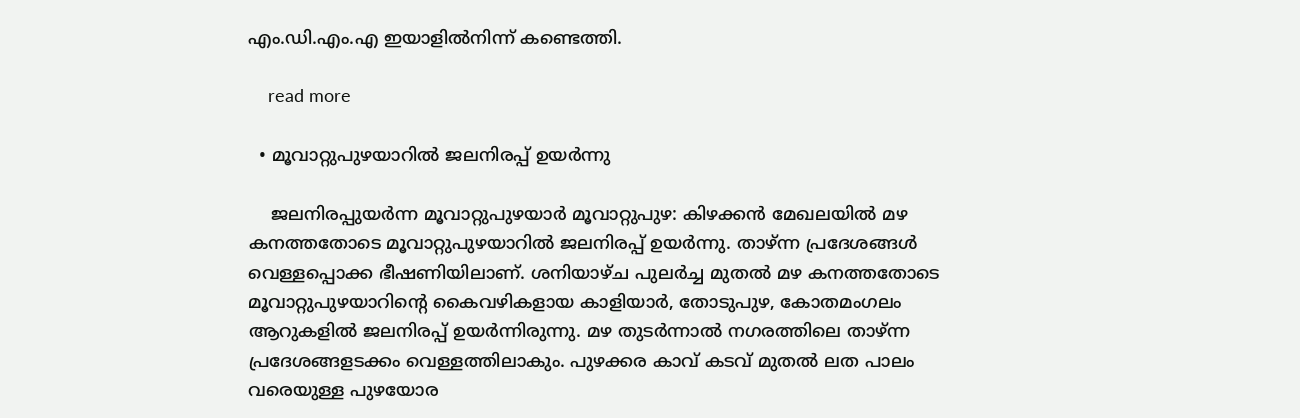എം.ഡി.എം.എ ഇയാളിൽനിന്ന് കണ്ടെത്തി.

    read more

  • മൂവാറ്റുപുഴയാറിൽ ജലനിരപ്പ് ഉയർന്നു

    ജലനിരപ്പുയർന്ന മൂവാറ്റുപുഴയാർ മൂവാറ്റുപുഴ: കിഴക്കൻ മേഖലയിൽ മഴ കനത്തതോടെ മൂവാറ്റുപുഴയാറിൽ ജലനിരപ്പ് ഉയർന്നു. താഴ്ന്ന പ്രദേശങ്ങൾ വെള്ളപ്പൊക്ക ഭീഷണിയിലാണ്. ശനിയാഴ്ച പുലർച്ച മുതൽ മഴ കനത്തതോടെ മൂവാറ്റുപുഴയാറിന്‍റെ കൈവഴികളായ കാളിയാർ, തോടുപുഴ, കോതമംഗലം ആറുകളിൽ ജലനിരപ്പ് ഉയർന്നിരുന്നു. മഴ തുടർന്നാൽ നഗരത്തിലെ താഴ്ന്ന പ്രദേശങ്ങളടക്കം വെള്ളത്തിലാകും. പുഴക്കര കാവ് കടവ് മുതൽ ലത പാലം വരെയുള്ള പുഴയോര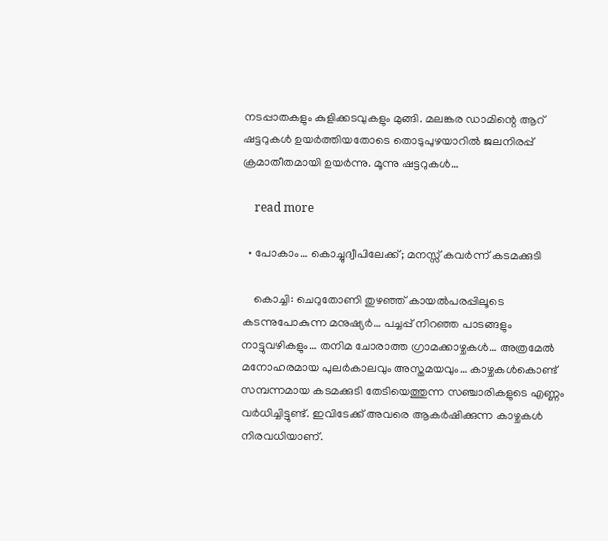നടപ്പാതകളും കുളിക്കടവുകളും മുങ്ങി. മലങ്കര ഡാമിന്റെ ആറ് ഷ‌ട്ടറുകൾ ഉയർത്തിയതോടെ തൊടുപുഴയാറിൽ ജലനിരപ്പ് ക്രമാതീതമായി ഉയർന്നു. മൂന്നു ഷട്ടറുകൾ…

    read more

  • പോകാം… കൊച്ചുദ്വീപിലേക്ക്; മനസ്സ് കവർന്ന് കടമക്കുടി

    കൊച്ചി: ചെറുതോണി തുഴഞ്ഞ് കായൽപരപ്പിലൂടെ കടന്നുപോകുന്ന മനുഷ്യർ… പച്ചപ്പ് നിറഞ്ഞ പാടങ്ങളും നാട്ടുവഴികളും… തനിമ ചോരാത്ത ഗ്രാമക്കാഴ്ചകൾ… അത്രമേൽ മനോഹരമായ പുലർകാലവും അസ്തമയവും… കാഴ്ചകൾകൊണ്ട് സമ്പന്നമായ കടമക്കുടി തേടിയെത്തുന്ന സഞ്ചാരികളുടെ എണ്ണം വർധിച്ചിട്ടുണ്ട്. ഇവിടേക്ക് അവരെ ആകർഷിക്കുന്ന കാഴ്ചകൾ നിരവധിയാണ്.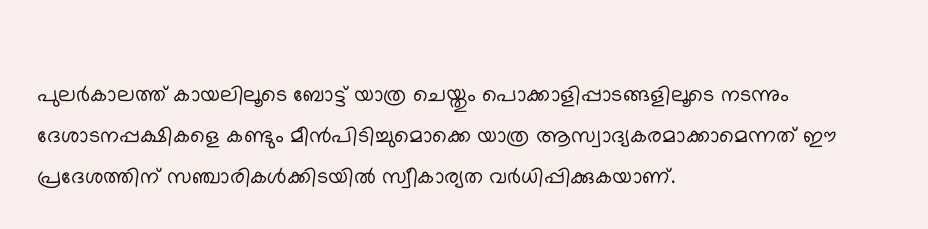പുലർകാലത്ത് കായലിലൂടെ ബോട്ട് യാത്ര ചെയ്തും പൊക്കാളിപ്പാടങ്ങളിലൂടെ നടന്നും ദേശാടനപ്പക്ഷികളെ കണ്ടും മീൻപിടിച്ചുമൊക്കെ യാത്ര ആസ്വാദ്യകരമാക്കാമെന്നത് ഈ പ്രദേശത്തിന് സഞ്ചാരികൾക്കിടയിൽ സ്വീകാര്യത വർധിപ്പിക്കുകയാണ്.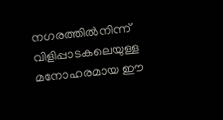നഗരത്തിൽനിന്ന് വിളിപ്പാടകലെയുള്ള മനോഹരമായ ഈ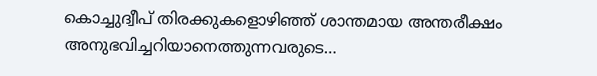കൊച്ചുദ്വീപ് തിരക്കുകളൊഴിഞ്ഞ് ശാന്തമായ അന്തരീക്ഷം അനുഭവിച്ചറിയാനെത്തുന്നവരുടെ…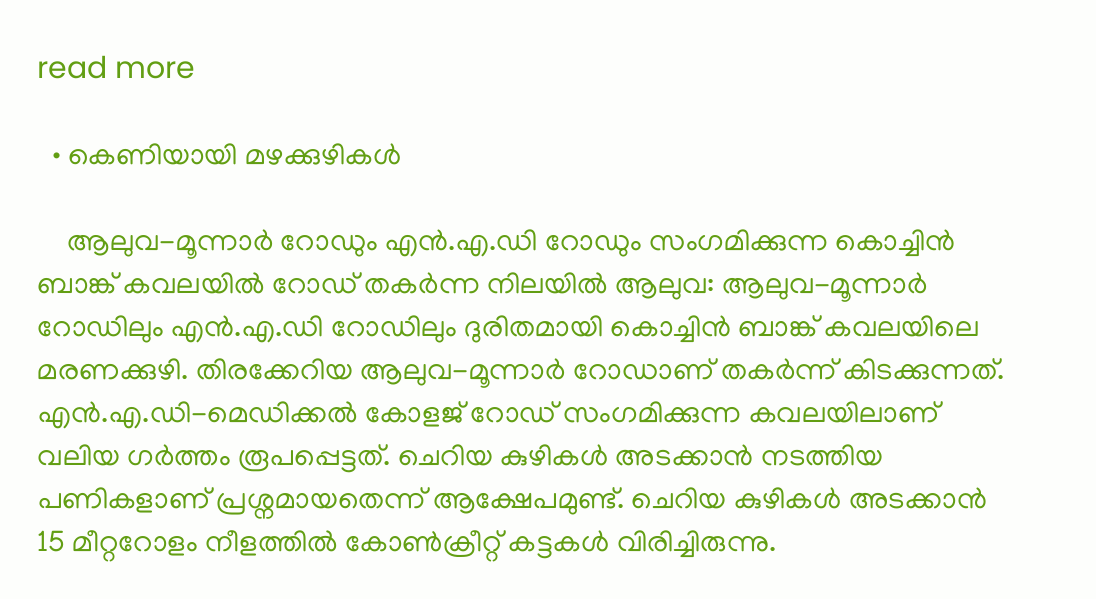read more

  • കെണിയായി മഴക്കുഴികൾ

    ആലുവ-മൂന്നാർ റോഡും എൻ.എ.ഡി റോഡും സംഗമിക്കുന്ന കൊച്ചിൻ ബാങ്ക് കവലയിൽ റോഡ് തകർന്ന നിലയിൽ ആലുവ: ആലുവ-മൂന്നാർ റോഡിലും എൻ.എ.ഡി റോഡിലും ദുരിതമായി കൊച്ചിൻ ബാങ്ക് കവലയിലെ മരണക്കുഴി. തിരക്കേറിയ ആലുവ-മൂന്നാർ റോഡാണ് തകർന്ന് കിടക്കുന്നത്. എൻ.എ.ഡി-മെഡിക്കൽ കോളജ് റോഡ് സംഗമിക്കുന്ന കവലയിലാണ് വലിയ ഗർത്തം രൂപപ്പെട്ടത്. ചെറിയ കുഴികൾ അടക്കാൻ നടത്തിയ പണികളാണ് പ്രശ്നമായതെന്ന് ആക്ഷേപമുണ്ട്. ചെറിയ കുഴികൾ അടക്കാൻ 15 മീറ്ററോളം നീളത്തിൽ കോൺക്രീറ്റ് കട്ടകൾ വിരിച്ചിരുന്നു.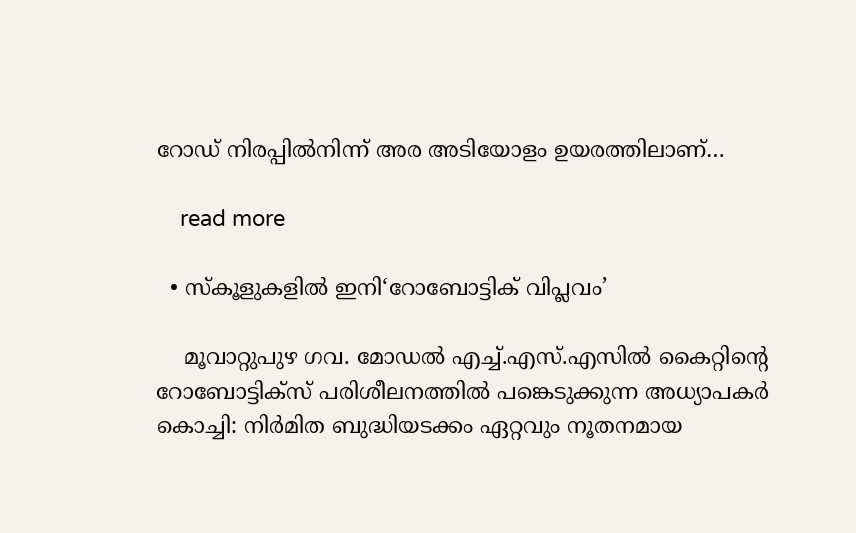റോഡ് നിരപ്പിൽനിന്ന് അര അടിയോളം ഉയരത്തിലാണ്…

    read more

  • സ്കൂളുകളിൽ ഇനി‘റോബോട്ടിക് വിപ്ലവം’

    മൂവാറ്റുപുഴ ഗവ. മോഡൽ എച്ച്.എസ്.എസിൽ കൈറ്റിന്‍റെ റോബോട്ടിക്സ് പരിശീലനത്തിൽ പങ്കെടുക്കുന്ന അധ്യാപകർ കൊച്ചി: നിർമിത ബുദ്ധിയടക്കം ഏറ്റവും നൂതനമായ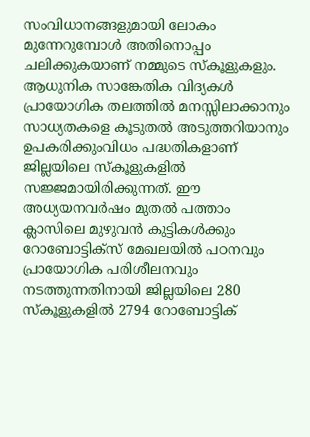സംവിധാനങ്ങളുമായി ലോകം മുന്നേറുമ്പോൾ അതിനൊപ്പം ചലിക്കുകയാണ് നമ്മുടെ സ്കൂളുകളും. ആധുനിക സാങ്കേതിക വിദ്യകൾ പ്രായോഗിക തലത്തിൽ മനസ്സിലാക്കാനും സാധ്യതകളെ കൂടുതൽ അടുത്തറിയാനും ഉപകരിക്കുംവിധം പദ്ധതികളാണ് ജില്ലയിലെ സ്കൂളുകളിൽ സജ്ജമായിരിക്കുന്നത്. ഈ അധ്യയനവർഷം മുതൽ പത്താം ക്ലാസിലെ മുഴുവൻ കുട്ടികൾക്കും റോബോട്ടിക്സ് മേഖലയിൽ പഠനവും പ്രായോഗിക പരിശീലനവും നടത്തുന്നതിനായി ജില്ലയിലെ 280 സ്കൂളുകളിൽ 2794 റോബോട്ടിക്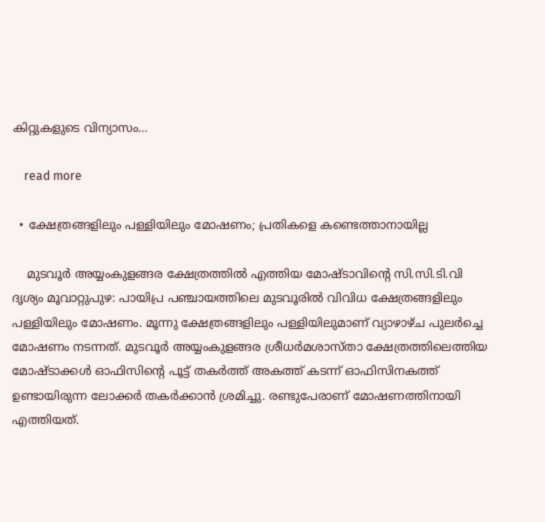കിറ്റുകളുടെ വിന്യാസം…

    read more

  • ക്ഷേത്രങ്ങളിലും പള്ളിയിലും മോഷണം; പ്രതികളെ കണ്ടെത്താനായില്ല

    മുടവൂർ അയ്യംകുളങ്ങര ക്ഷേത്രത്തിൽ എത്തിയ മോഷ്ടാവിന്‍റെ സി.സി.ടി.വി ദൃശ്യം മൂവാറ്റുപുഴ: പായിപ്ര പഞ്ചായത്തിലെ മുടവൂരിൽ വിവിധ ക്ഷേത്രങ്ങളിലും പള്ളിയിലും മോഷണം. മൂന്നു ക്ഷേത്രങ്ങളിലും പള്ളിയിലുമാണ് വ്യാഴാഴ്ച പുലർച്ചെ മോഷണം നടന്നത്. മുടവൂർ അയ്യംകുളങ്ങര ശ്രീധർമശാസ്താ ക്ഷേത്രത്തിലെത്തിയ മോഷ്ടാക്കൾ ഓഫിസിന്‍റെ പൂട്ട് തകർത്ത് അകത്ത് കടന്ന് ഓഫിസിനകത്ത് ഉണ്ടായിരുന്ന ലോക്കർ തകർക്കാൻ ശ്രമിച്ചു. രണ്ടുപേരാണ് മോഷണത്തിനായി എത്തിയത്.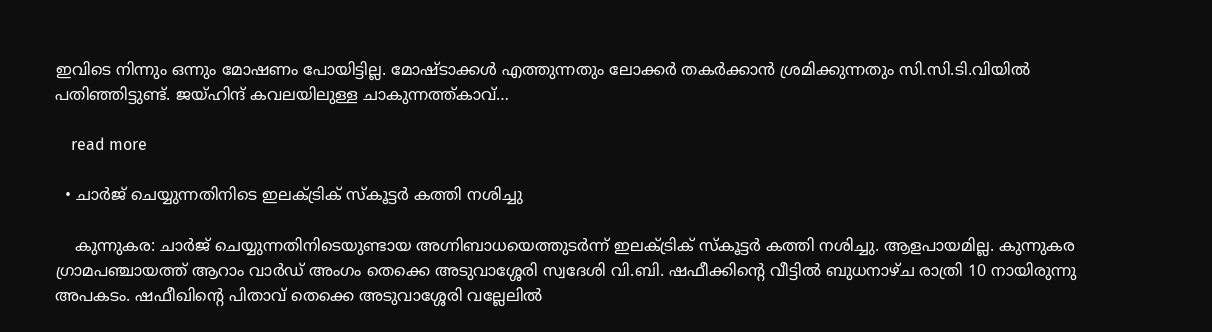ഇവിടെ നിന്നും ഒന്നും മോഷണം പോയിട്ടില്ല. മോഷ്ടാക്കൾ എത്തുന്നതും ലോക്കർ തകർക്കാൻ ശ്രമിക്കുന്നതും സി.സി.ടി.വിയിൽ പതിഞ്ഞിട്ടുണ്ട്. ജയ്ഹിന്ദ് കവലയിലുള്ള ചാകുന്നത്ത്കാവ്…

    read more

  • ചാർജ് ചെയ്യുന്നതിനിടെ ഇലക്ട്രിക് സ്കൂട്ടർ കത്തി നശിച്ചു

    കുന്നുകര: ചാർജ് ചെയ്യുന്നതിനിടെയുണ്ടായ അഗ്നിബാധയെത്തുടർന്ന് ഇലക്ട്രിക് സ്കൂട്ടർ കത്തി നശിച്ചു. ആളപായമില്ല. കുന്നുകര ഗ്രാമപഞ്ചായത്ത് ആറാം വാർഡ് അംഗം തെക്കെ അടുവാശ്ശേരി സ്വദേശി വി.ബി. ഷഫീക്കിന്റെ വീട്ടിൽ ബുധനാഴ്ച രാത്രി 10 നായിരുന്നു അപകടം. ഷഫീഖിന്റെ പിതാവ് തെക്കെ അടുവാശ്ശേരി വല്ലേലിൽ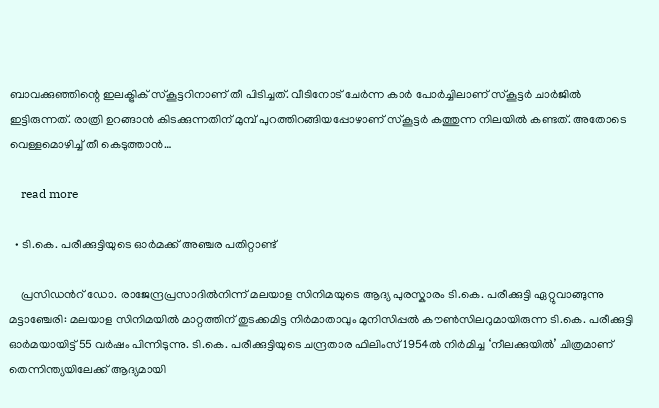ബാവക്കുഞ്ഞിന്റെ ഇലക്ട്രിക് സ്കൂട്ടറിനാണ് തീ പിടിച്ചത്. വീടിനോട് ചേർന്ന കാർ പോർച്ചിലാണ് സ്കൂട്ടർ ചാർജിൽ ഇട്ടിരുന്നത്. രാത്രി ഉറങ്ങാൻ കിടക്കുന്നതിന് മുമ്പ് പുറത്തിറങ്ങിയപ്പോഴാണ് സ്കൂട്ടർ കത്തുന്ന നിലയിൽ കണ്ടത്. അതോടെ വെള്ളമൊഴിച്ച് തീ കെടുത്താൻ…

    read more

  • ടി.കെ. പരീക്കുട്ടിയുടെ ഓർമക്ക് അഞ്ചര പതിറ്റാണ്ട്

    പ്രസിഡന്‍റ് ഡോ. രാജേന്ദ്രപ്രസാദിൽനിന്ന് മലയാള സിനിമയുടെ ആദ്യ പുരസ്കാരം ടി.കെ. പരീക്കുട്ടി ഏറ്റുവാങ്ങുന്നു മട്ടാഞ്ചേരി: മലയാള സിനിമയിൽ മാറ്റത്തിന് തുടക്കമിട്ട നിർമാതാവും മുനിസിപ്പൽ കൗൺസിലറുമായിരുന്ന ടി.കെ. പരീക്കുട്ടി ഓർമയായിട്ട് 55 വർഷം പിന്നിടുന്നു. ടി.കെ. പരീക്കുട്ടിയുടെ ചന്ദ്രതാര ഫിലിംസ് 1954ൽ നിർമിച്ച ‘നീലക്കുയിൽ’ ചിത്രമാണ് തെന്നിന്ത്യയിലേക്ക് ആദ്യമായി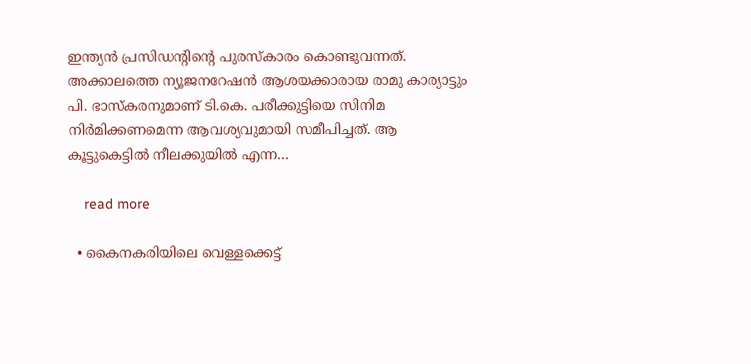ഇന്ത്യൻ പ്രസിഡന്റിന്റെ പുരസ്കാരം കൊണ്ടുവന്നത്. അക്കാലത്തെ ന്യൂജനറേഷൻ ആശയക്കാരായ രാമു കാര്യാട്ടും പി. ഭാസ്കരനുമാണ് ടി.കെ. പരീക്കുട്ടിയെ സിനിമ നിർമിക്കണമെന്ന ആവശ്യവുമായി സമീപിച്ചത്. ആ കൂട്ടുകെട്ടിൽ നീലക്കുയിൽ എന്ന…

    read more

  • കൈനകരിയിലെ വെള്ളക്കെട്ട്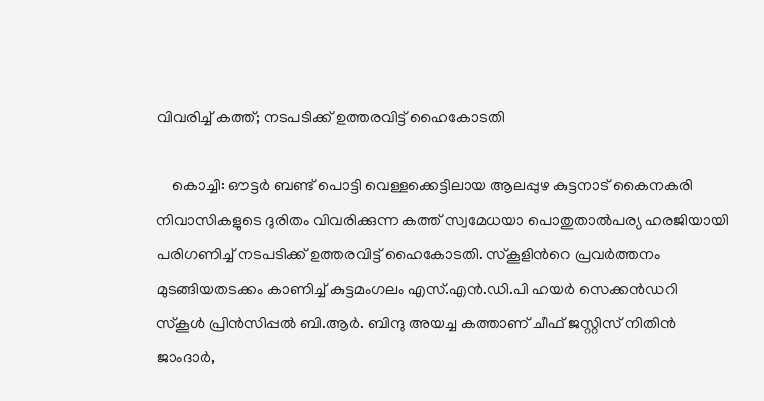വിവരിച്ച് കത്ത്; നടപടിക്ക് ഉത്തരവിട്ട് ഹൈകോടതി

    കൊച്ചി: ഔട്ടർ ബണ്ട് പൊട്ടി വെള്ളക്കെട്ടിലായ ആലപ്പുഴ കുട്ടനാട് കൈനകരി നിവാസികളുടെ ദുരിതം വിവരിക്കുന്ന കത്ത് സ്വമേധയാ പൊതുതാൽപര്യ ഹരജിയായി പരിഗണിച്ച് നടപടിക്ക് ഉത്തരവിട്ട് ഹൈകോടതി. സ്കൂളിന്‍റെ പ്രവർത്തനം മുടങ്ങിയതടക്കം കാണിച്ച് കുട്ടമംഗലം എസ്.എന്‍.ഡി.പി ഹയർ സെക്കൻഡറി സ്കൂൾ പ്രിൻസിപ്പൽ ബി.ആർ. ബിന്ദു അയച്ച കത്താണ് ചീഫ് ജസ്റ്റിസ് നിതിൻ ജാംദാർ,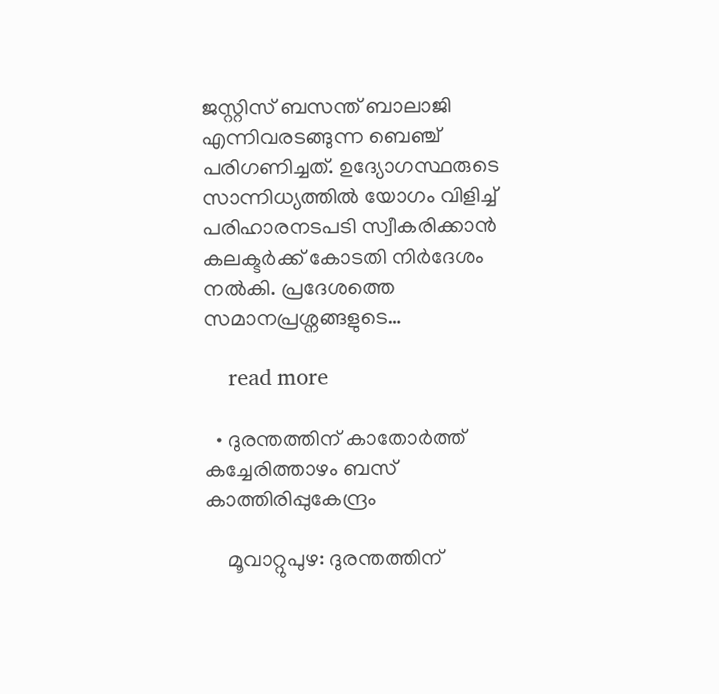ജസ്റ്റിസ് ബസന്ത് ബാലാജി എന്നിവരടങ്ങുന്ന ബെഞ്ച് പരിഗണിച്ചത്. ഉദ്യോഗസ്ഥരുടെ സാന്നിധ്യത്തിൽ യോഗം വിളിച്ച് പരിഹാരനടപടി സ്വീകരിക്കാൻ കലക്ടർക്ക് കോടതി നിർദേശം നൽകി. പ്രദേശത്തെ സമാനപ്രശ്നങ്ങളുടെ…

    read more

  • ദുരന്തത്തിന് കാതോർത്ത് കച്ചേരിത്താഴം ബസ് കാത്തിരിപ്പുകേന്ദ്രം

    മൂവാറ്റുപുഴ: ദുരന്തത്തിന്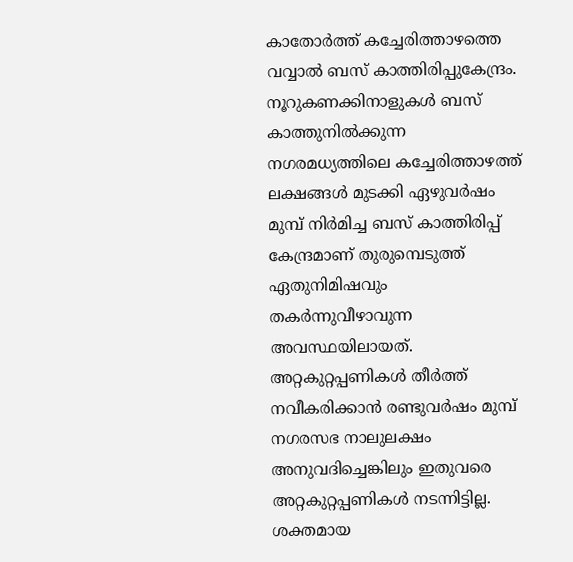കാതോർത്ത് കച്ചേരിത്താഴത്തെ വവ്വാൽ ബസ് കാത്തിരിപ്പുകേന്ദ്രം. നൂറുകണക്കിനാളുകൾ ബസ് കാത്തുനിൽക്കുന്ന നഗരമധ്യത്തിലെ കച്ചേരിത്താഴത്ത് ലക്ഷങ്ങൾ മുടക്കി ഏഴുവർഷം മുമ്പ് നിർമിച്ച ബസ് കാത്തിരിപ്പ് കേന്ദ്രമാണ് തുരുമ്പെടുത്ത് ഏതുനിമിഷവും തകർന്നുവീഴാവുന്ന അവസ്ഥയിലായത്. അറ്റകുറ്റപ്പണികൾ തീർത്ത് നവീകരിക്കാൻ രണ്ടുവർഷം മുമ്പ് നഗരസഭ നാലുലക്ഷം അനുവദിച്ചെങ്കിലും ഇതുവരെ അറ്റകുറ്റപ്പണികൾ നടന്നിട്ടില്ല. ശക്തമായ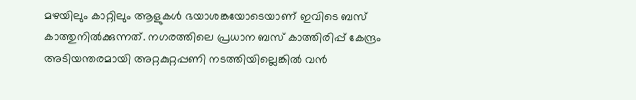മഴയിലും കാറ്റിലും ആളുകൾ ഭയാശങ്കയോടെയാണ് ഇവിടെ ബസ് കാത്തുനിൽക്കുന്നത്. നഗരത്തിലെ പ്രധാന ബസ് കാത്തിരിപ്പ് കേന്ദ്രം അടിയന്തരമായി അറ്റകുറ്റപ്പണി നടത്തിയില്ലെങ്കിൽ വൻ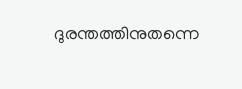ദുരന്തത്തിനുതന്നെ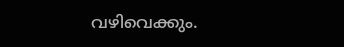വഴിവെക്കും.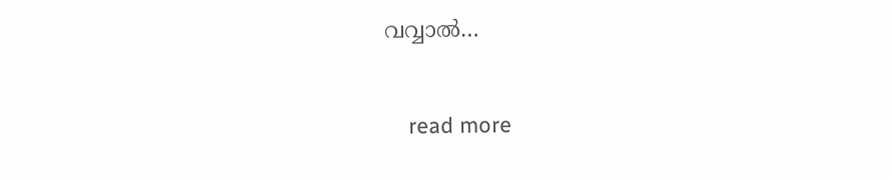വവ്വാൽ…

    read more